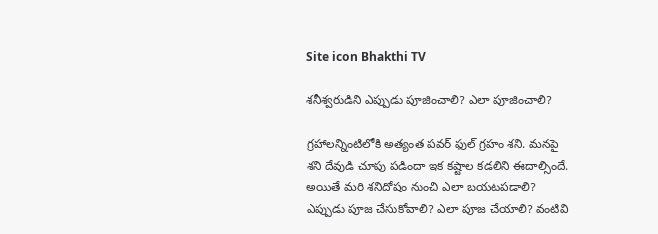Site icon Bhakthi TV

శనీశ్వరుడిని ఎప్పుడు పూజించాలి? ఎలా పూజించాలి?

గ్రహాలన్నింటిలోకి అత్యంత పవర్ ఫుల్ గ్రహం శని. మనపై శని దేవుడి చూపు పడిందా ఇక కష్టాల కడలిని ఈదాల్సిందే. అయితే మరి శనిదోషం నుంచి ఎలా బయటపడాలి? ఎప్పుడు పూజ చేసుకోవాలి? ఎలా పూజ చేయాలి? వంటివి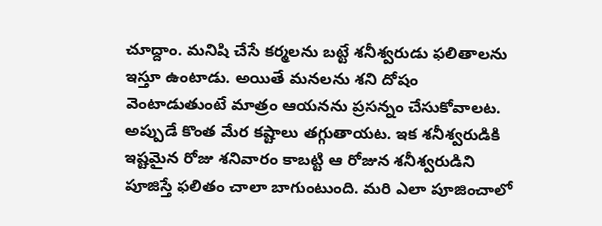చూద్దాం. మనిషి చేసే కర్మలను బట్టే శనీశ్వరుడు ఫలితాలను ఇస్తూ ఉంటాడు. అయితే మనలను శని దోషం వెంటాడుతుంటే మాత్రం ఆయనను ప్రసన్నం చేసుకోవాలట. అప్పుడే కొంత మేర కష్టాలు తగ్గుతాయట. ఇక శనీశ్వరుడికి ఇష్టమైన రోజు శనివారం కాబట్టి ఆ రోజున శనీశ్వరుడిని పూజిస్తే ఫలితం చాలా బాగుంటుంది. మరి ఎలా పూజించాలో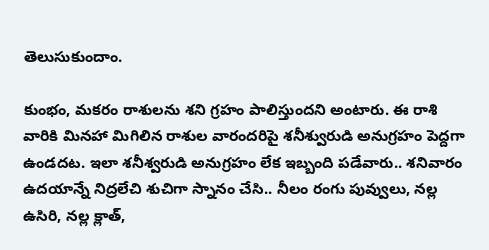తెలుసుకుందాం.

కుంభం, మకరం రాశులను శని గ్రహం పాలిస్తుందని అంటారు. ఈ రాశి వారికి మినహా మిగిలిన రాశుల వారందరిపై శనీశ్వురుడి అనుగ్రహం పెద్దగా ఉండదట. ఇలా శనీశ్వరుడి అనుగ్రహం లేక ఇబ్బంది పడేవారు.. శనివారం ఉదయాన్నే నిద్రలేచి శుచిగా స్నానం చేసి.. నీలం రంగు పువ్వులు, నల్ల ఉసిరి, నల్ల క్లాత్,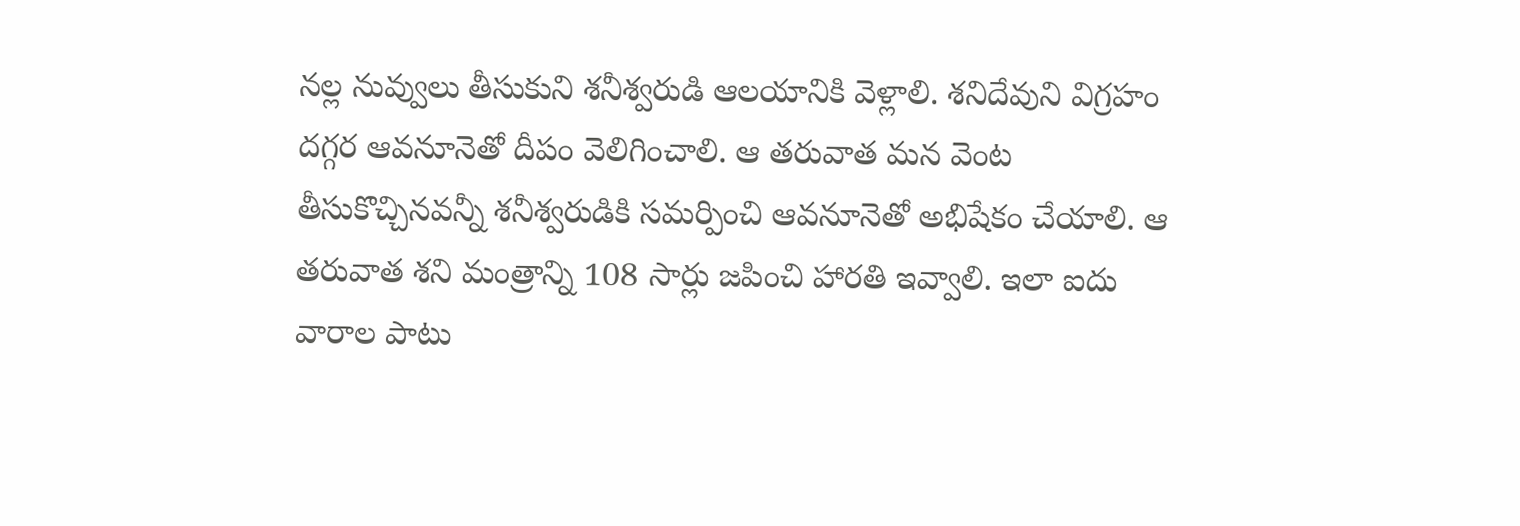నల్ల నువ్వులు తీసుకుని శనీశ్వరుడి ఆలయానికి వెళ్లాలి. శనిదేవుని విగ్రహం దగ్గర ఆవనూనెతో దీపం వెలిగించాలి. ఆ తరువాత మన వెంట తీసుకొచ్చినవన్నీ శనీశ్వరుడికి సమర్పించి ఆవనూనెతో అభిషేకం చేయాలి. ఆ తరువాత శని మంత్రాన్ని 108 సార్లు జపించి హారతి ఇవ్వాలి. ఇలా ఐదు వారాల పాటు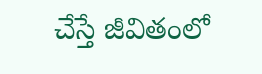చేస్తే జీవితంలో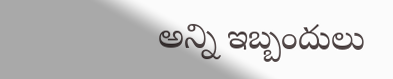అన్ని ఇబ్బందులు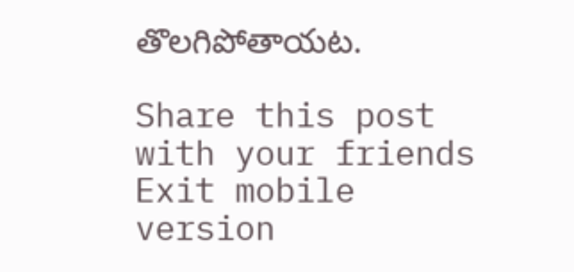తొలగిపోతాయట.

Share this post with your friends
Exit mobile version